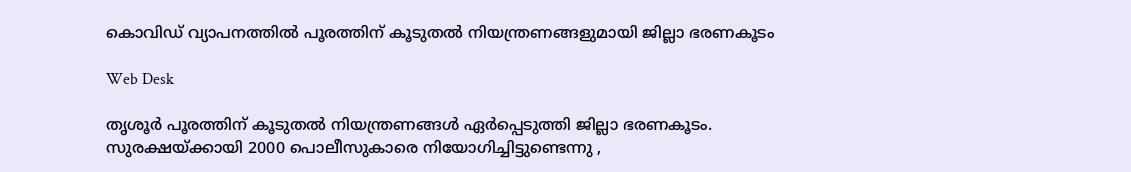കൊവിഡ് വ്യാപനത്തില്‍ പൂരത്തിന് കൂടുതല്‍ നിയന്ത്രണങ്ങളുമായി ജില്ലാ ഭരണകൂടം

Web Desk

തൃശൂര്‍ പൂരത്തിന് കൂടുതല്‍ നിയന്ത്രണങ്ങള്‍ ഏര്‍പ്പെടുത്തി ജില്ലാ ഭരണകൂടം. സുരക്ഷയ്ക്കായി 2000 പൊലീസുകാരെ നിയോഗിച്ചിട്ടുണ്ടെന്നു ,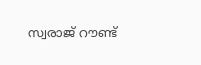സ്വരാജ് റൗണ്ട്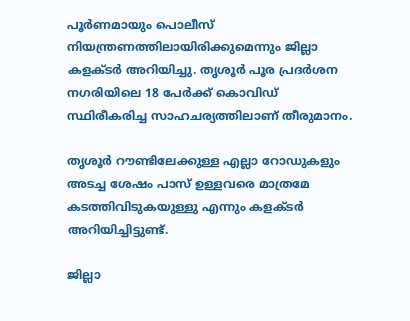പൂര്‍ണമായും പൊലീസ് നിയന്ത്രണത്തിലായിരിക്കുമെന്നും ജില്ലാ കളക്ടര്‍ അറിയിച്ചു. തൃശൂര്‍ പൂര പ്രദര്‍ശന നഗരിയിലെ 18 പേര്‍ക്ക് കൊവിഡ് സ്ഥിരീകരിച്ച സാഹചര്യത്തിലാണ് തീരുമാനം.

തൃശൂര്‍ റൗണ്ടിലേക്കുള്ള എല്ലാ റോഡുകളും അടച്ച ശേഷം പാസ് ഉള്ളവരെ മാത്രമേ കടത്തിവിടുകയുള്ളു എന്നും കളക്ടര്‍ അറിയിച്ചിട്ടുണ്ട്.

ജില്ലാ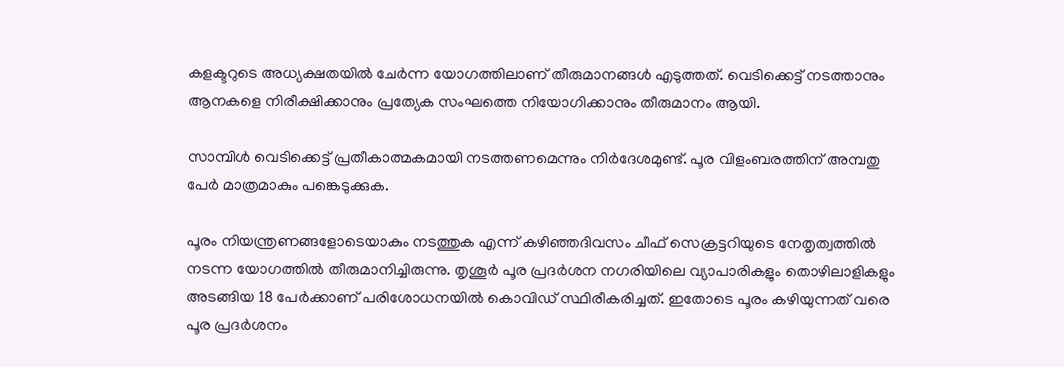കളക്ടറുടെ അധ്യക്ഷതയില്‍ ചേര്‍ന്ന യോഗത്തിലാണ് തീരുമാനങ്ങള്‍ എടുത്തത്. വെടിക്കെട്ട് നടത്താനും ആനകളെ നിരീക്ഷിക്കാനും പ്രത്യേക സംഘത്തെ നിയോഗിക്കാനും തീരുമാനം ആയി.

സാമ്പിള്‍ വെടിക്കെട്ട് പ്രതീകാത്മകമായി നടത്തണമെന്നും നിര്‍ദേശമുണ്ട്. പൂര വിളംബരത്തിന് അമ്പതു പേര്‍ മാത്രമാകും പങ്കെടുക്കുക.

പൂരം നിയന്ത്രണങ്ങളോടെയാകും നടത്തുക എന്ന് കഴിഞ്ഞദിവസം ചീഫ് സെക്രട്ടറിയുടെ നേതൃത്വത്തില്‍ നടന്ന യോഗത്തില്‍ തീരുമാനിച്ചിരുന്നു. തൃശൂര്‍ പൂര പ്രദര്‍ശന നഗരിയിലെ വ്യാപാരികളും തൊഴിലാളികളും അടങ്ങിയ 18 പേര്‍ക്കാണ് പരിശോധനയില്‍ കൊവിഡ് സ്ഥിരീകരിച്ചത്. ഇതോടെ പൂരം കഴിയുന്നത് വരെ പൂര പ്രദര്‍ശനം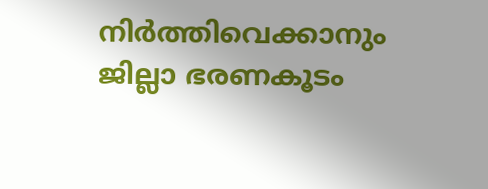നിര്‍ത്തിവെക്കാനും ജില്ലാ ഭരണകൂടം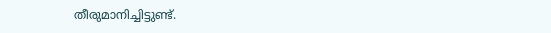തീരുമാനിച്ചിട്ടുണ്ട്.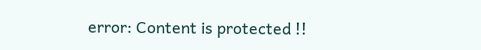error: Content is protected !!